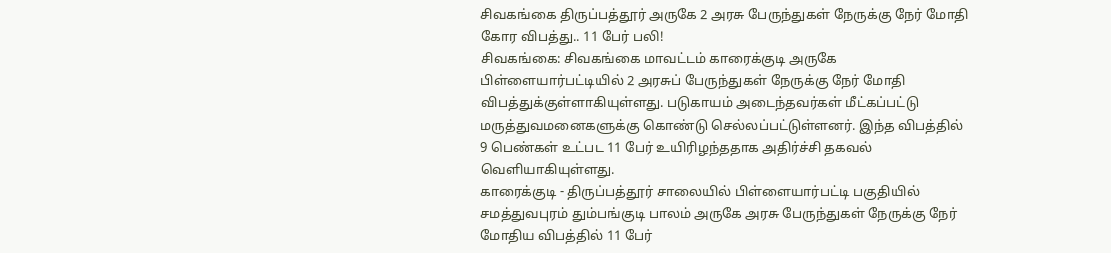சிவகங்கை திருப்பத்தூர் அருகே 2 அரசு பேருந்துகள் நேருக்கு நேர் மோதி கோர விபத்து.. 11 பேர் பலி!
சிவகங்கை: சிவகங்கை மாவட்டம் காரைக்குடி அருகே பிள்ளையார்பட்டியில் 2 அரசுப் பேருந்துகள் நேருக்கு நேர் மோதி விபத்துக்குள்ளாகியுள்ளது. படுகாயம் அடைந்தவர்கள் மீட்கப்பட்டு மருத்துவமனைகளுக்கு கொண்டு செல்லப்பட்டுள்ளனர். இந்த விபத்தில் 9 பெண்கள் உட்பட 11 பேர் உயிரிழந்ததாக அதிர்ச்சி தகவல் வெளியாகியுள்ளது.
காரைக்குடி - திருப்பத்தூர் சாலையில் பிள்ளையார்பட்டி பகுதியில் சமத்துவபுரம் தும்பங்குடி பாலம் அருகே அரசு பேருந்துகள் நேருக்கு நேர் மோதிய விபத்தில் 11 பேர்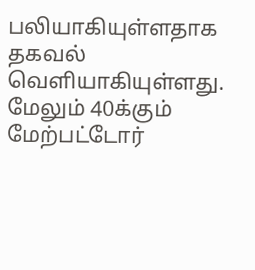பலியாகியுள்ளதாக தகவல் வெளியாகியுள்ளது. மேலும் 40க்கும் மேற்பட்டோர்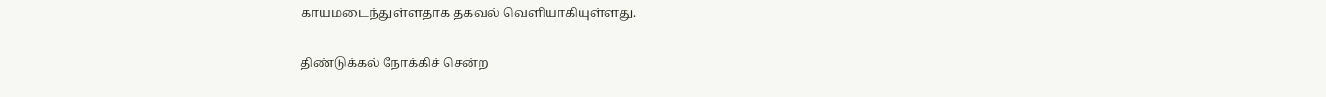காயமடைந்துள்ளதாக தகவல் வெளியாகியுள்ளது.

திண்டுக்கல் நோக்கிச் சென்ற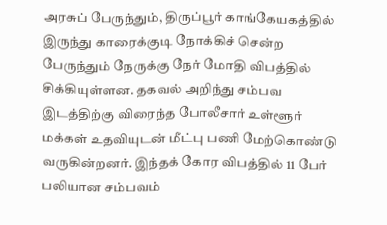அரசுப் பேருந்தும், திருப்பூர் காங்கேயகத்தில் இருந்து காரைக்குடி நோக்கிச் சென்ற பேருந்தும் நேருக்கு நேர் மோதி விபத்தில் சிக்கியுள்ளன. தகவல் அறிந்து சம்பவ இடத்திற்கு விரைந்த போலீசார் உள்ளூர் மக்கள் உதவியுடன் மீட்பு பணி மேற்கொண்டு வருகின்றனர். இந்தக் கோர விபத்தில் 11 பேர் பலியான சம்பவம்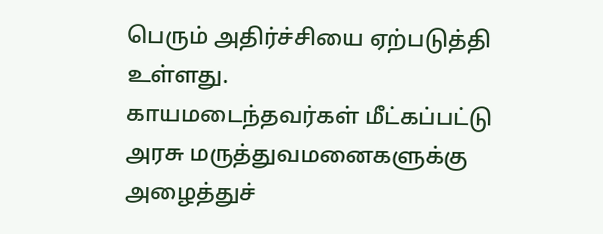பெரும் அதிர்ச்சியை ஏற்படுத்தி உள்ளது.
காயமடைந்தவர்கள் மீட்கப்பட்டு அரசு மருத்துவமனைகளுக்கு அழைத்துச்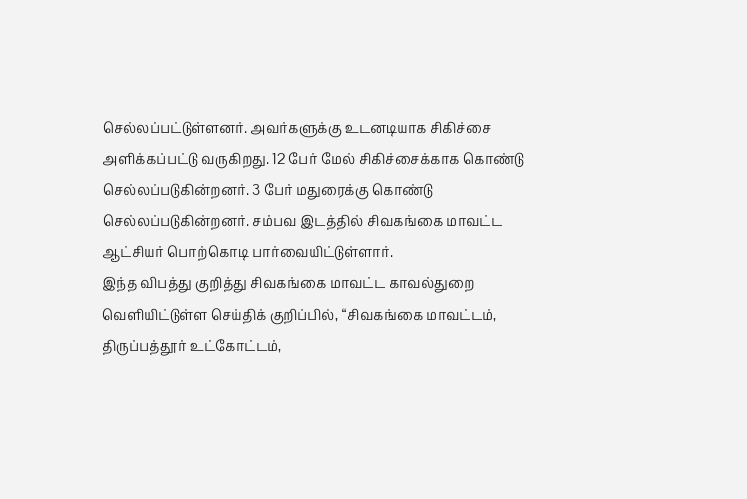செல்லப்பட்டுள்ளனர். அவர்களுக்கு உடனடியாக சிகிச்சை அளிக்கப்பட்டு வருகிறது. 12 பேர் மேல் சிகிச்சைக்காக கொண்டு செல்லப்படுகின்றனர். 3 பேர் மதுரைக்கு கொண்டு செல்லப்படுகின்றனர். சம்பவ இடத்தில் சிவகங்கை மாவட்ட ஆட்சியர் பொற்கொடி பார்வையிட்டுள்ளார்.
இந்த விபத்து குறித்து சிவகங்கை மாவட்ட காவல்துறை வெளியிட்டுள்ள செய்திக் குறிப்பில், “சிவகங்கை மாவட்டம், திருப்பத்தூர் உட்கோட்டம்,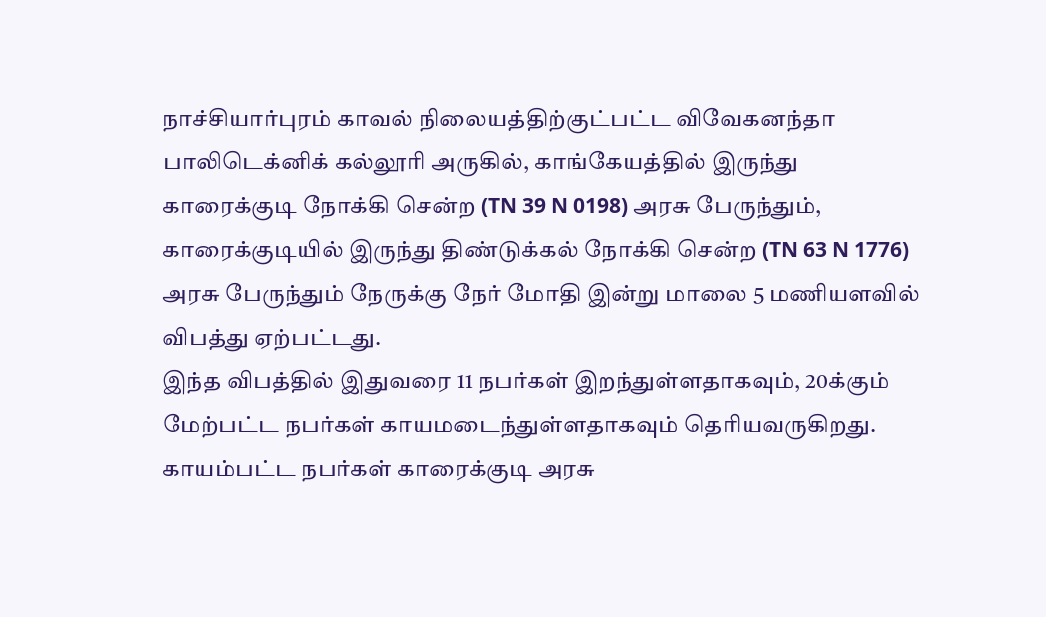நாச்சியார்புரம் காவல் நிலையத்திற்குட்பட்ட விவேகனந்தா பாலிடெக்னிக் கல்லூரி அருகில், காங்கேயத்தில் இருந்து காரைக்குடி நோக்கி சென்ற (TN 39 N 0198) அரசு பேருந்தும், காரைக்குடியில் இருந்து திண்டுக்கல் நோக்கி சென்ற (TN 63 N 1776) அரசு பேருந்தும் நேருக்கு நேர் மோதி இன்று மாலை 5 மணியளவில் விபத்து ஏற்பட்டது.
இந்த விபத்தில் இதுவரை 11 நபர்கள் இறந்துள்ளதாகவும், 20க்கும் மேற்பட்ட நபர்கள் காயமடைந்துள்ளதாகவும் தெரியவருகிறது. காயம்பட்ட நபர்கள் காரைக்குடி அரசு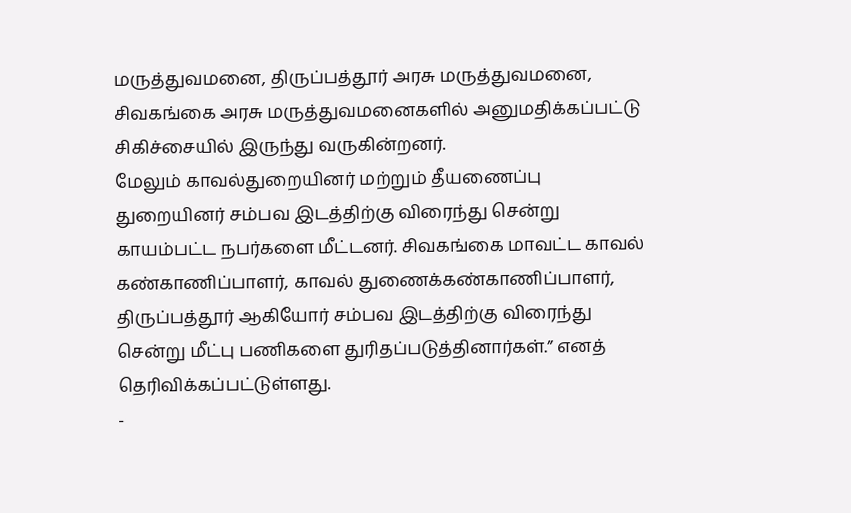மருத்துவமனை, திருப்பத்தூர் அரசு மருத்துவமனை, சிவகங்கை அரசு மருத்துவமனைகளில் அனுமதிக்கப்பட்டு சிகிச்சையில் இருந்து வருகின்றனர்.
மேலும் காவல்துறையினர் மற்றும் தீயணைப்பு துறையினர் சம்பவ இடத்திற்கு விரைந்து சென்று காயம்பட்ட நபர்களை மீட்டனர். சிவகங்கை மாவட்ட காவல் கண்காணிப்பாளர், காவல் துணைக்கண்காணிப்பாளர், திருப்பத்தூர் ஆகியோர் சம்பவ இடத்திற்கு விரைந்து சென்று மீட்பு பணிகளை துரிதப்படுத்தினார்கள்.” எனத் தெரிவிக்கப்பட்டுள்ளது.
-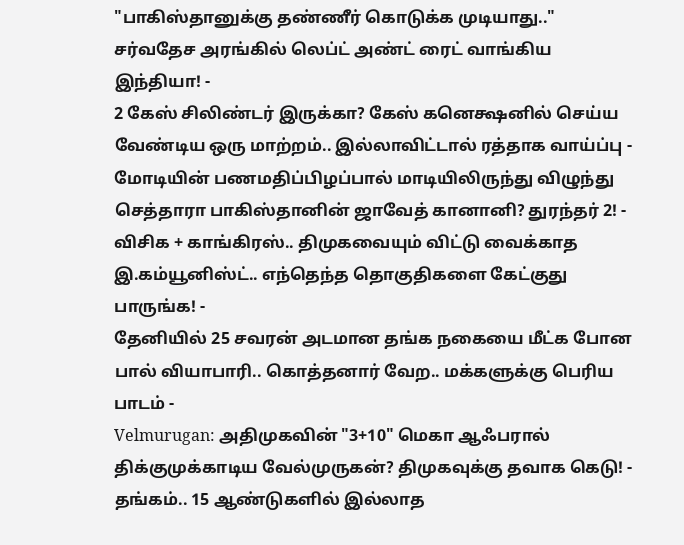"பாகிஸ்தானுக்கு தண்ணீர் கொடுக்க முடியாது.." சர்வதேச அரங்கில் லெப்ட் அண்ட் ரைட் வாங்கிய இந்தியா! -
2 கேஸ் சிலிண்டர் இருக்கா? கேஸ் கனெக்ஷனில் செய்ய வேண்டிய ஒரு மாற்றம்.. இல்லாவிட்டால் ரத்தாக வாய்ப்பு -
மோடியின் பணமதிப்பிழப்பால் மாடியிலிருந்து விழுந்து செத்தாரா பாகிஸ்தானின் ஜாவேத் கானானி? துரந்தர் 2! -
விசிக + காங்கிரஸ்.. திமுகவையும் விட்டு வைக்காத இ.கம்யூனிஸ்ட்.. எந்தெந்த தொகுதிகளை கேட்குது பாருங்க! -
தேனியில் 25 சவரன் அடமான தங்க நகையை மீட்க போன பால் வியாபாரி.. கொத்தனார் வேற.. மக்களுக்கு பெரிய பாடம் -
Velmurugan: அதிமுகவின் "3+10" மெகா ஆஃபரால் திக்குமுக்காடிய வேல்முருகன்? திமுகவுக்கு தவாக கெடு! -
தங்கம்.. 15 ஆண்டுகளில் இல்லாத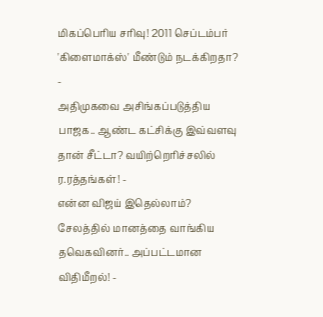மிகப்பெரிய சரிவு! 2011 செப்டம்பர் 'கிளைமாக்ஸ்' மீண்டும் நடக்கிறதா? -
அதிமுகவை அசிங்கப்படுத்திய பாஜக.. ஆண்ட கட்சிக்கு இவ்வளவு தான் சீட்டா? வயிற்றெரிச்சலில் ர.ரத்தங்கள்! -
என்ன விஜய் இதெல்லாம்? சேலத்தில் மானத்தை வாங்கிய தவெகவினர்.. அப்பட்டமான விதிமீறல்! -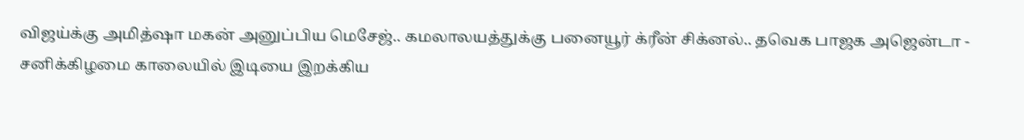விஜய்க்கு அமித்ஷா மகன் அனுப்பிய மெசேஜ்.. கமலாலயத்துக்கு பனையூர் க்ரீன் சிக்னல்.. தவெக பாஜக அஜென்டா -
சனிக்கிழமை காலையில் இடியை இறக்கிய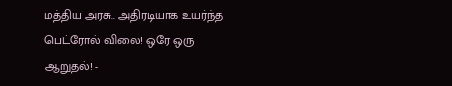மத்திய அரசு.. அதிரடியாக உயர்ந்த பெட்ரோல் விலை! ஒரே ஒரு ஆறுதல்! -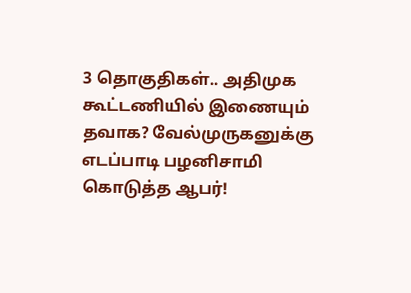3 தொகுதிகள்.. அதிமுக கூட்டணியில் இணையும் தவாக? வேல்முருகனுக்கு எடப்பாடி பழனிசாமி கொடுத்த ஆபர்!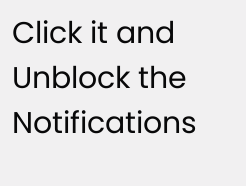Click it and Unblock the Notifications